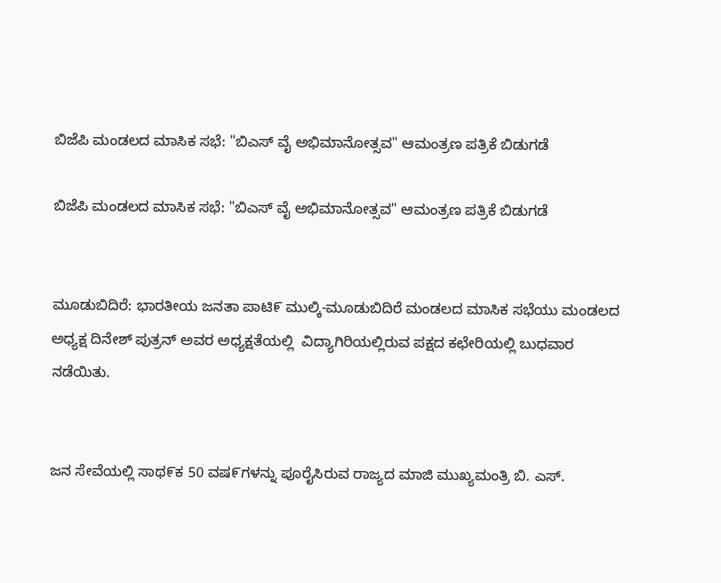ಬಿಜೆಪಿ ಮಂಡಲದ ಮಾಸಿಕ ಸಭೆ: "ಬಿಎಸ್ ವೈ ಅಭಿಮಾನೋತ್ಸವ" ಆಮಂತ್ರಣ ಪತ್ರಿಕೆ ಬಿಡುಗಡೆ

ಬಿಜೆಪಿ ಮಂಡಲದ ಮಾಸಿಕ ಸಭೆ: "ಬಿಎಸ್ ವೈ ಅಭಿಮಾನೋತ್ಸವ" ಆಮಂತ್ರಣ ಪತ್ರಿಕೆ ಬಿಡುಗಡೆ


ಮೂಡುಬಿದಿರೆ: ಭಾರತೀಯ ಜನತಾ ಪಾಟಿ೯ ಮುಲ್ಕಿ-ಮೂಡುಬಿದಿರೆ ಮಂಡಲದ ಮಾಸಿಕ ಸಭೆಯು ಮಂಡಲದ ಅಧ್ಯಕ್ಷ ದಿನೇಶ್ ಪುತ್ರನ್ ಅವರ ಅಧ್ಯಕ್ಷತೆಯಲ್ಲಿ  ವಿದ್ಯಾಗಿರಿಯಲ್ಲಿರುವ ಪಕ್ಷದ ಕಛೇರಿಯಲ್ಲಿ ಬುಧವಾರ ನಡೆಯಿತು.


ಜನ ಸೇವೆಯಲ್ಲಿ ಸಾಥ೯ಕ 50 ವಷ೯ಗಳನ್ನು ಪೂರೈಸಿರುವ ರಾಜ್ಯದ ಮಾಜಿ ಮುಖ್ಯಮಂತ್ರಿ ಬಿ. ಎಸ್.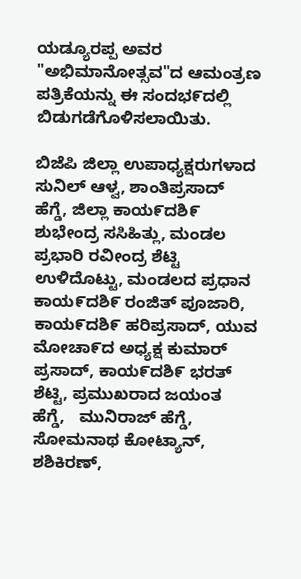ಯಡ್ಯೂರಪ್ಪ ಅವರ "ಅಭಿಮಾನೋತ್ಸವ"ದ ಆಮಂತ್ರಣ ಪತ್ರಿಕೆಯನ್ನು ಈ ಸಂದಭ೯ದಲ್ಲಿ ಬಿಡುಗಡೆಗೊಳಿಸಲಾಯಿತು.

ಬಿಜೆಪಿ ಜಿಲ್ಲಾ ಉಪಾಧ್ಯಕ್ಷರುಗಳಾದ  ಸುನಿಲ್ ಆಳ್ವ, ಶಾಂತಿಪ್ರಸಾದ್ ಹೆಗ್ಡೆ, ಜಿಲ್ಲಾ ಕಾಯ೯ದಶಿ೯ ಶುಭೇಂದ್ರ ಸಸಿಹಿತ್ಲು, ಮಂಡಲ ಪ್ರಭಾರಿ ರವೀಂದ್ರ ಶೆಟ್ಟಿ ಉಳಿದೊಟ್ಟು, ಮಂಡಲದ ಪ್ರಧಾನ ಕಾಯ೯ದಶಿ೯ ರಂಜಿತ್ ಪೂಜಾರಿ, ಕಾಯ೯ದಶಿ೯ ಹರಿಪ್ರಸಾದ್, ಯುವ ಮೋಚಾ೯ದ ಅಧ್ಯಕ್ಷ ಕುಮಾರ್ ಪ್ರಸಾದ್, ಕಾಯ೯ದಶಿ೯ ಭರತ್ ಶೆಟ್ಟಿ, ಪ್ರಮುಖರಾದ ಜಯಂತ ಹೆಗ್ಡೆ,   ಮುನಿರಾಜ್ ಹೆಗ್ಡೆ, ಸೋಮನಾಥ ಕೋಟ್ಯಾನ್, ಶಶಿಕಿರಣ್,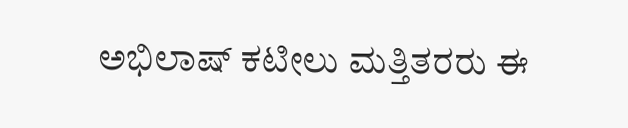ಅಭಿಲಾಷ್ ಕಟೀಲು ಮತ್ತಿತರರು ಈ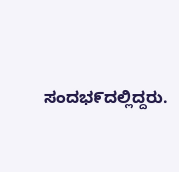ಸಂದಭ೯ದಲ್ಲಿದ್ದರು.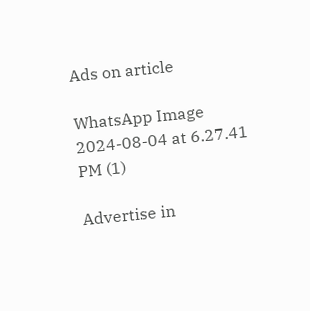Ads on article

WhatsApp Image 2024-08-04 at 6.27.41 PM (1)

Advertise in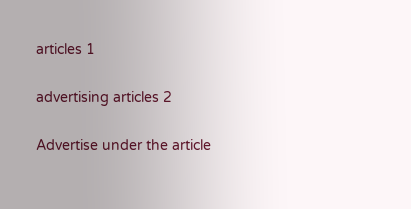articles 1

advertising articles 2

Advertise under the article